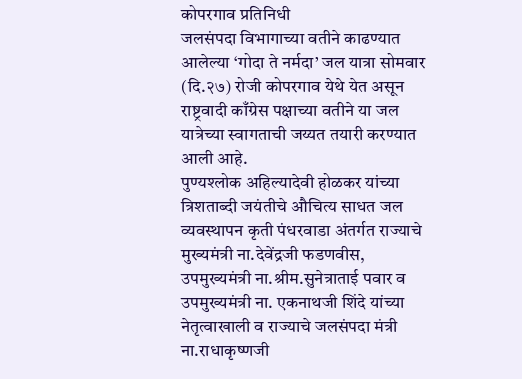कोपरगाव प्रतिनिधी
जलसंपदा विभागाच्या वतीने काढण्यात आलेल्या ‘गोदा ते नर्मदा’ जल यात्रा सोमवार (दि.२७) रोजी कोपरगाव येथे येत असून राष्ट्रवादी काँग्रेस पक्षाच्या वतीने या जल यात्रेच्या स्वागताची जय्यत तयारी करण्यात आली आहे.
पुण्यश्लोक अहिल्यादेवी होळकर यांच्या त्रिशताब्दी जयंतीचे औचित्य साधत जल व्यवस्थापन कृती पंधरवाडा अंतर्गत राज्याचे मुख्यमंत्री ना.देवेंद्रजी फडणवीस, उपमुख्यमंत्री ना.श्रीम.सुनेत्राताई पवार व उपमुख्यमंत्री ना. एकनाथजी शिंदे यांच्या नेतृत्वाखाली व राज्याचे जलसंपदा मंत्री ना.राधाकृष्णजी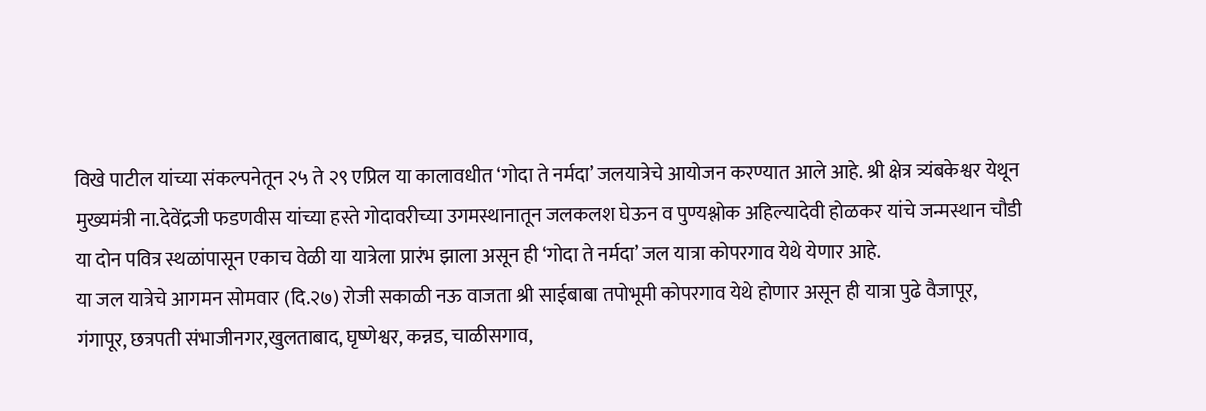विखे पाटील यांच्या संकल्पनेतून २५ ते २९ एप्रिल या कालावधीत ‘गोदा ते नर्मदा’ जलयात्रेचे आयोजन करण्यात आले आहे. श्री क्षेत्र त्र्यंबकेश्वर येथून मुख्यमंत्री ना.देवेंद्रजी फडणवीस यांच्या हस्ते गोदावरीच्या उगमस्थानातून जलकलश घेऊन व पुण्यश्लोक अहिल्यादेवी होळकर यांचे जन्मस्थान चौडी या दोन पवित्र स्थळांपासून एकाच वेळी या यात्रेला प्रारंभ झाला असून ही ‘गोदा ते नर्मदा’ जल यात्रा कोपरगाव येथे येणार आहे.
या जल यात्रेचे आगमन सोमवार (दि.२७) रोजी सकाळी नऊ वाजता श्री साईबाबा तपोभूमी कोपरगाव येथे होणार असून ही यात्रा पुढे वैजापूर, गंगापूर, छत्रपती संभाजीनगर,खुलताबाद, घृष्णेश्वर, कन्नड, चाळीसगाव,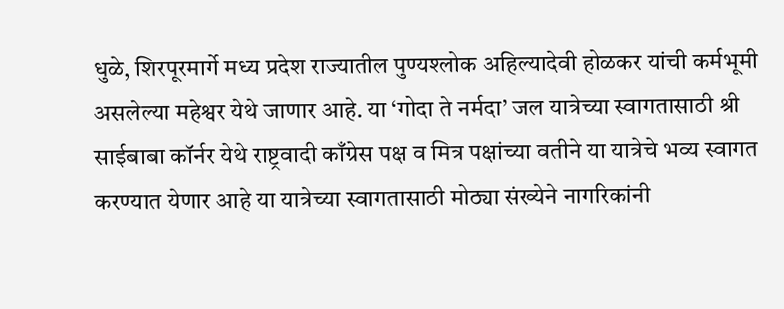धुळे, शिरपूरमार्गे मध्य प्रदेश राज्यातील पुण्यश्लोक अहिल्यादेवी होळकर यांची कर्मभूमी असलेल्या महेश्वर येथे जाणार आहे. या ‘गोदा ते नर्मदा’ जल यात्रेच्या स्वागतासाठी श्री साईबाबा कॉर्नर येथे राष्ट्रवादी काँग्रेस पक्ष व मित्र पक्षांच्या वतीने या यात्रेचे भव्य स्वागत करण्यात येणार आहे या यात्रेच्या स्वागतासाठी मोठ्या संख्येने नागरिकांनी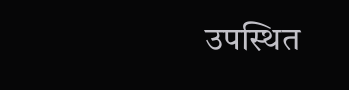उपस्थित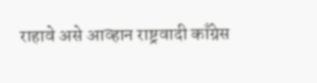राहावे असे आव्हान राष्ट्रवादी काँग्रेस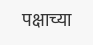पक्षाच्या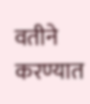वतीने करण्यात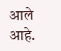आले आहे.